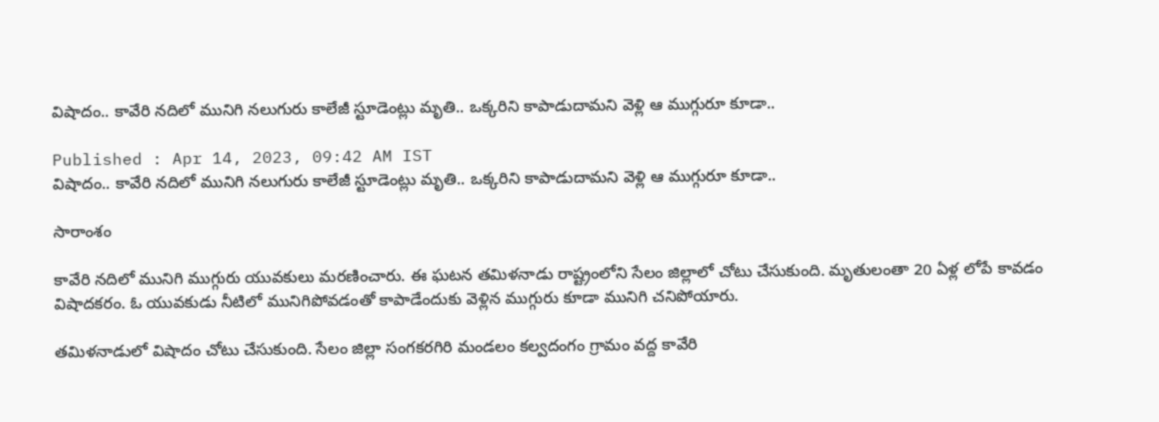విషాదం.. కావేరి నదిలో మునిగి నలుగురు కాలేజీ స్టూడెంట్లు మృతి.. ఒక్కరిని కాపాడుదామని వెళ్లి ఆ ముగ్గురూ కూడా..

Published : Apr 14, 2023, 09:42 AM IST
విషాదం.. కావేరి నదిలో మునిగి నలుగురు కాలేజీ స్టూడెంట్లు మృతి.. ఒక్కరిని కాపాడుదామని వెళ్లి ఆ ముగ్గురూ కూడా..

సారాంశం

కావేరి నదిలో మునిగి ముగ్గురు యువకులు మరణించారు. ఈ ఘటన తమిళనాడు రాష్ట్రంలోని సేలం జిల్లాలో చోటు చేసుకుంది. మృతులంతా 20 ఏళ్ల లోపే కావడం విషాదకరం. ఓ యువకుడు నీటిలో మునిగిపోవడంతో కాపాడేందుకు వెళ్లిన ముగ్గురు కూడా మునిగి చనిపోయారు.

తమిళనాడులో విషాదం చోటు చేసుకుంది. సేలం జిల్లా సంగకరగిరి మండలం కల్వదంగం గ్రామం వద్ద కావేరి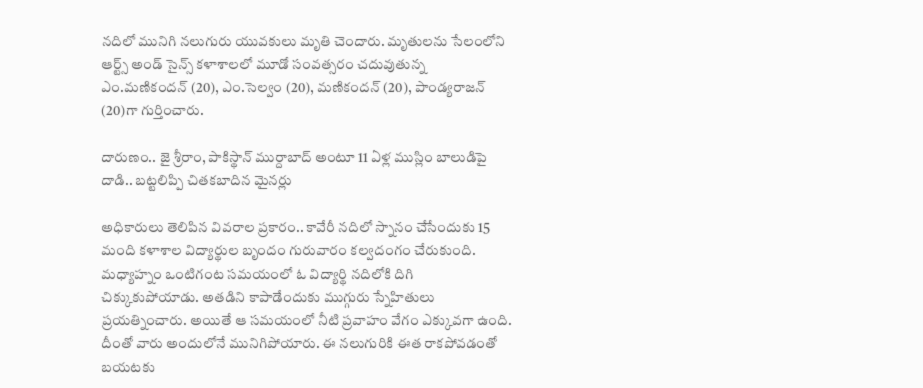నదిలో మునిగి నలుగురు యువకులు మృతి చెందారు. మృతులను సేలంలోని ఆర్ట్స్ అండ్ సైన్స్ కళాశాలలో మూడో సంవత్సరం చదువుతున్న ఎం.మణికందన్ (20), ఎం.సెల్వం (20), మణికందన్ (20), పాండ్యరాజన్ (20)గా గుర్తించారు.

దారుణం.. జై శ్రీరాం, పాకిస్థాన్ ముర్దాబాద్ అంటూ 11 ఏళ్ల ముస్లిం బాలుడిపై దాడి.. బట్టలిప్పి చితకబాదిన మైనర్లు

అధికారులు తెలిపిన వివరాల ప్రకారం.. కావేరీ నదిలో స్నానం చేసేందుకు 15 మంది కళాశాల విద్యార్థుల బృందం గురువారం కల్వదంగం చేరుకుంది. మధ్యాహ్నం ఒంటిగంట సమయంలో ఓ విద్యార్థి నదిలోకి దిగి చిక్కుకుపోయాడు. అతడిని కాపాడేందుకు ముగ్గురు స్నేహితులు ప్రయత్నించారు. అయితే ఆ సమయంలో నీటి ప్రవాహం వేగం ఎక్కువగా ఉంది. దీంతో వారు అందులోనే మునిగిపోయారు. ఈ నలుగురికి ఈత రాకపోవడంతో బయటకు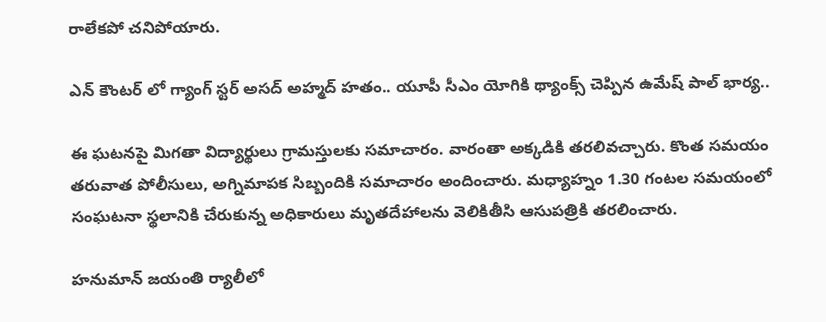రాలేకపో చనిపోయారు.

ఎన్ కౌంటర్ లో గ్యాంగ్ స్టర్ అసద్ అహ్మద్ హతం.. యూపీ సీఎం యోగికి థ్యాంక్స్ చెప్పిన ఉమేష్ పాల్ భార్య..

ఈ ఘటనపై మిగతా విద్యార్థులు గ్రామస్తులకు సమాచారం. వారంతా అక్కడికి తరలివచ్చారు. కొంత సమయం తరువాత పోలీసులు, అగ్నిమాపక సిబ్బందికి సమాచారం అందించారు. మధ్యాహ్నం 1.30 గంటల సమయంలో సంఘటనా స్థలానికి చేరుకున్న అధికారులు మృతదేహాలను వెలికితీసి ఆసుపత్రికి తరలించారు.

హనుమాన్ జయంతి ర్యాలీలో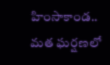హింసాకాండ.. మత ఘర్షణలో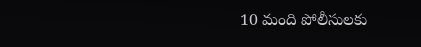10 మంది పోలీసులకు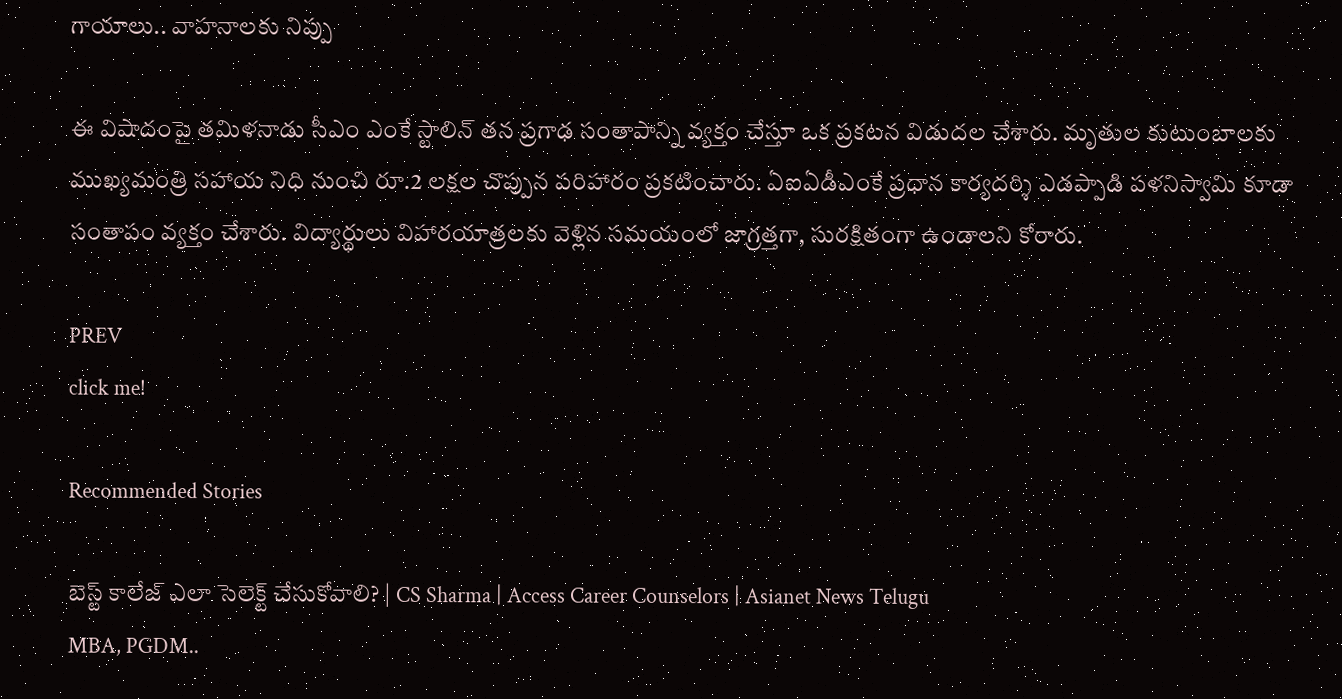గాయాలు.. వాహనాలకు నిప్పు

ఈ విషాదంపై తమిళనాడు సీఎం ఎంకే స్టాలిన్ తన ప్రగాఢ సంతాపాన్ని వ్యక్తం చేస్తూ ఒక ప్రకటన విడుదల చేశారు. మృతుల కుటుంబాలకు ముఖ్యమంత్రి సహాయ నిధి నుంచి రూ.2 లక్షల చొప్పున పరిహారం ప్రకటించారు. ఏఐఏడీఎంకే ప్రధాన కార్యదర్శి ఎడప్పాడి పళనిస్వామి కూడా సంతాపం వ్యక్తం చేశారు. విద్యార్థులు విహారయాత్రలకు వెళ్లిన సమయంలో జాగ్రత్తగా, సురక్షితంగా ఉండాలని కోరారు.

PREV
click me!

Recommended Stories

బెస్ట్ కాలేజ్ ఎలా సెలెక్ట్ చేసుకోవాలి? | CS Sharma | Access Career Counselors | Asianet News Telugu
MBA, PGDM..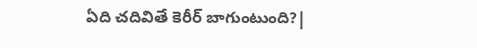ఏది చదివితే కెరీర్ బాగుంటుంది?|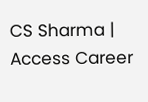CS Sharma | Access Career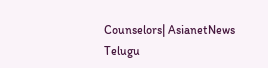Counselors| AsianetNews Telugu